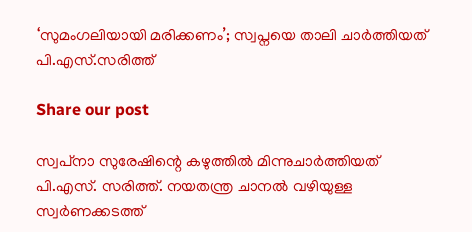‘സുമംഗലിയായി മരിക്കണം’; സ്വപ്നയെ താലി ചാര്‍ത്തിയത് പി.എസ്.സരിത്ത്

Share our post

സ്വപ്‌നാ സുരേഷിന്റെ കഴുത്തില്‍ മിന്നുചാര്‍ത്തിയത് പി.എസ്. സരിത്ത്. നയതന്ത്ര ചാനൽ വഴിയുള്ള സ്വർണക്കടത്ത്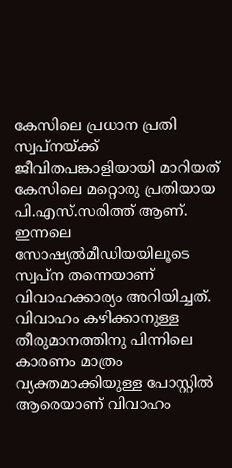കേസിലെ പ്രധാന പ്രതി സ്വപ്നയ്ക്ക് ജീവിതപങ്കാളിയായി മാറിയത് കേസിലെ മറ്റൊരു പ്രതിയായ പി.എസ്.സരിത്ത് ആണ്. ഇന്നലെ സോഷ്യല്‍മീഡിയയിലൂടെ സ്വപ്ന തന്നെയാണ് വിവാഹക്കാര്യം അറിയിച്ചത്. വിവാഹം കഴിക്കാനുള്ള തീരുമാനത്തിനു പിന്നിലെ കാരണം മാത്രം വ്യക്തമാക്കിയുള്ള പോസ്റ്റില്‍ ആരെയാണ് വിവാഹം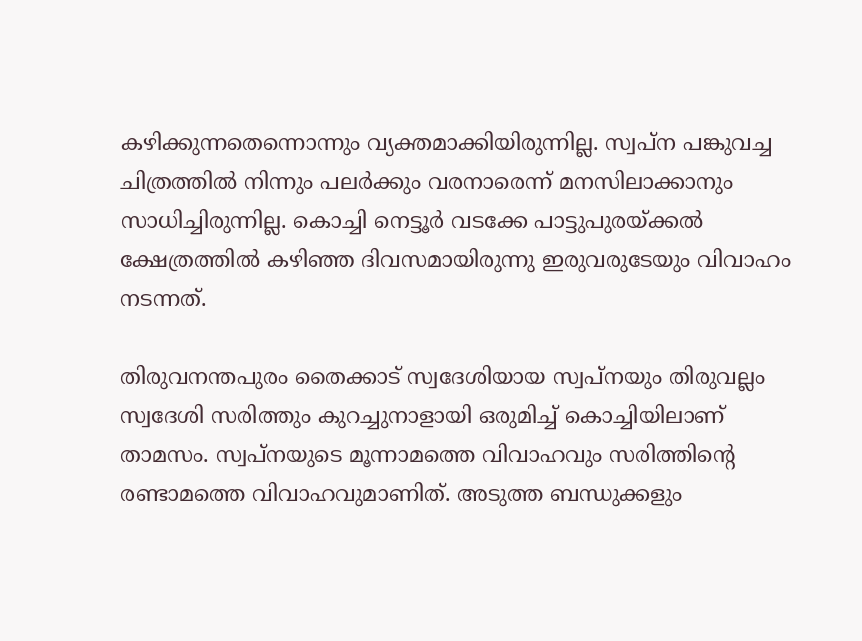കഴിക്കുന്നതെന്നൊന്നും വ്യക്തമാക്കിയിരുന്നില്ല. സ്വപ്ന പങ്കുവച്ച ചിത്രത്തില്‍ നിന്നും പലര്‍ക്കും വരനാരെന്ന് മനസിലാക്കാനും സാധിച്ചിരുന്നില്ല. കൊച്ചി നെട്ടൂർ വടക്കേ പാട്ടുപുരയ്ക്കൽ ക്ഷേത്രത്തിൽ കഴിഞ്ഞ ദിവസമായിരുന്നു ഇരുവരുടേയും വിവാഹം നടന്നത്.

തിരുവനന്തപുരം തൈക്കാട് സ്വദേശിയായ സ്വപ്നയും തിരുവല്ലം സ്വദേശി സരിത്തും കുറച്ചുനാളായി ഒരുമിച്ച് കൊച്ചിയിലാണ് താമസം. സ്വപ്നയുടെ മൂന്നാമത്തെ വിവാഹവും സരിത്തിന്റെ രണ്ടാമത്തെ വിവാഹവുമാണിത്. അടുത്ത ബന്ധുക്കളും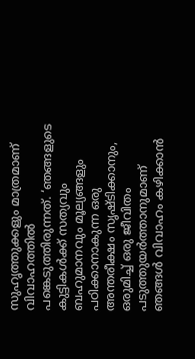സുഹൃത്തുക്കളും മാത്രമാണ് വിവാഹത്തില്‍ പങ്കെടുത്തിരുന്നത്. ‘ഞങ്ങളുടെ കുട്ടികൾക്ക് സത്യവും ബഹുമാനവും മൂല്യങ്ങളും പഠിക്കാനാകുന്ന ഒരു അന്തരീക്ഷം സൃഷ്ടിക്കാനും, ഒരുമിച്ച് ഒരു ജീവിതം പടുത്തുയർത്താനുമാണ് ഞങ്ങൾ വിവാഹം കഴിക്കാൻ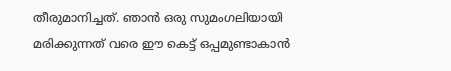തീരുമാനിച്ചത്. ഞാൻ ഒരു സുമംഗലിയായി മരിക്കുന്നത് വരെ ഈ കെട്ട് ഒപ്പമുണ്ടാകാൻ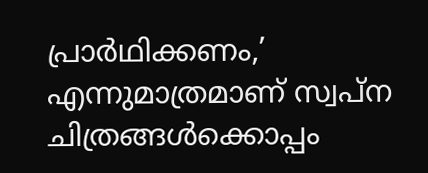പ്രാർഥിക്കണം,’ എന്നുമാത്രമാണ് സ്വപ്‌ന ചിത്രങ്ങൾക്കൊപ്പം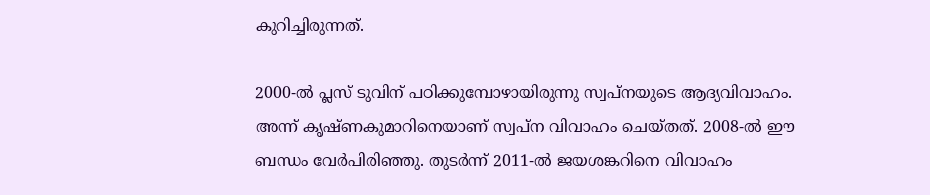കുറിച്ചിരുന്നത്.

2000-ൽ പ്ലസ് ടുവിന് പഠിക്കുമ്പോഴായിരുന്നു സ്വപ്നയുടെ ആദ്യവിവാഹം. അന്ന് കൃഷ്ണകുമാറിനെയാണ് സ്വപ്ന വിവാഹം ചെയ്തത്. 2008-ൽ ഈ ബന്ധം വേർപിരിഞ്ഞു. തുടർന്ന് 2011-ൽ ജയശങ്കറിനെ വിവാഹം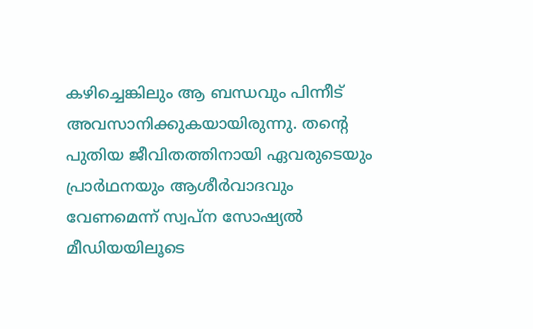കഴിച്ചെങ്കിലും ആ ബന്ധവും പിന്നീട് അവസാനിക്കുകയായിരുന്നു. തന്റെ പുതിയ ജീവിതത്തിനായി ഏവരുടെയും പ്രാർഥനയും ആശീർവാദവും വേണമെന്ന് സ്വപ്ന സോഷ്യല്‍ മീഡിയയിലൂടെ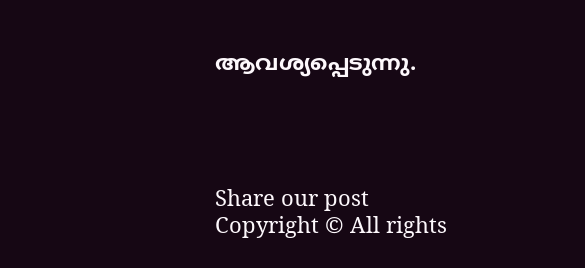ആവശ്യപ്പെടുന്നു.




Share our post
Copyright © All rights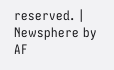reserved. | Newsphere by AF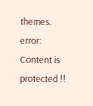themes.
error: Content is protected !!